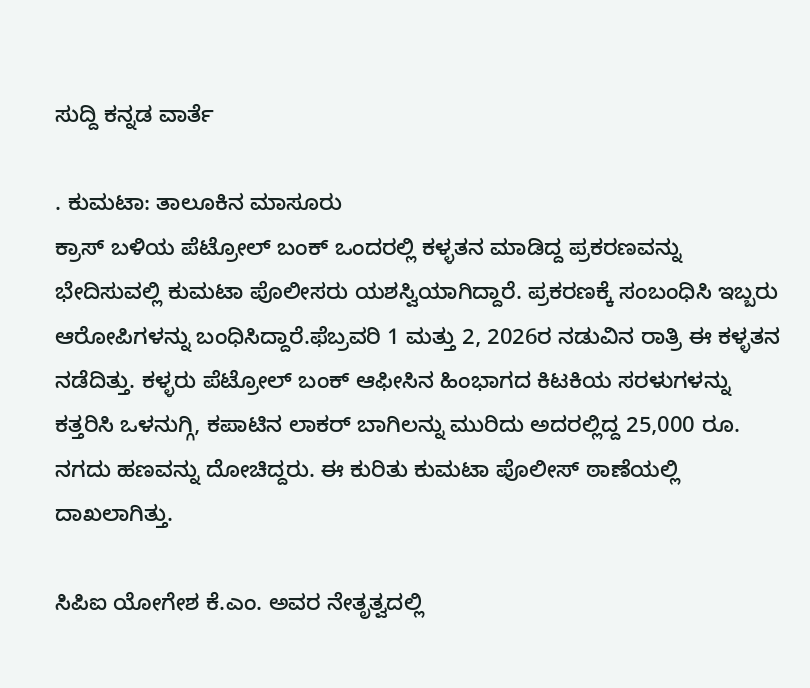ಸುದ್ದಿ ಕನ್ನಡ ವಾರ್ತೆ

. ಕುಮಟಾ: ತಾಲೂಕಿನ ಮಾಸೂರು
ಕ್ರಾಸ್ ಬಳಿಯ ಪೆಟ್ರೋಲ್ ಬಂಕ್ ಒಂದರಲ್ಲಿ ಕಳ್ಳತನ ಮಾಡಿದ್ದ ಪ್ರಕರಣವನ್ನು ಭೇದಿಸುವಲ್ಲಿ ಕುಮಟಾ ಪೊಲೀಸರು ಯಶಸ್ವಿಯಾಗಿದ್ದಾರೆ. ಪ್ರಕರಣಕ್ಕೆ ಸಂಬಂಧಿಸಿ ಇಬ್ಬರು ಆರೋಪಿಗಳನ್ನು ಬಂಧಿಸಿದ್ದಾರೆ.ಫೆಬ್ರವರಿ 1 ಮತ್ತು 2, 2026ರ ನಡುವಿನ ರಾತ್ರಿ ಈ ಕಳ್ಳತನ ನಡೆದಿತ್ತು. ಕಳ್ಳರು ಪೆಟ್ರೋಲ್‌ ಬಂಕ್ ಆಫೀಸಿನ ಹಿಂಭಾಗದ ಕಿಟಕಿಯ ಸರಳುಗಳನ್ನು ಕತ್ತರಿಸಿ ಒಳನುಗ್ಗಿ, ಕಪಾಟಿನ ಲಾಕರ್ ಬಾಗಿಲನ್ನು ಮುರಿದು ಅದರಲ್ಲಿದ್ದ 25,000 ರೂ. ನಗದು ಹಣವನ್ನು ದೋಚಿದ್ದರು. ಈ ಕುರಿತು ಕುಮಟಾ ಪೊಲೀಸ್‌ ಠಾಣೆಯಲ್ಲಿ ದಾಖಲಾಗಿತ್ತು.

ಸಿಪಿಐ ಯೋಗೇಶ ಕೆ.ಎಂ. ಅವರ ನೇತೃತ್ವದಲ್ಲಿ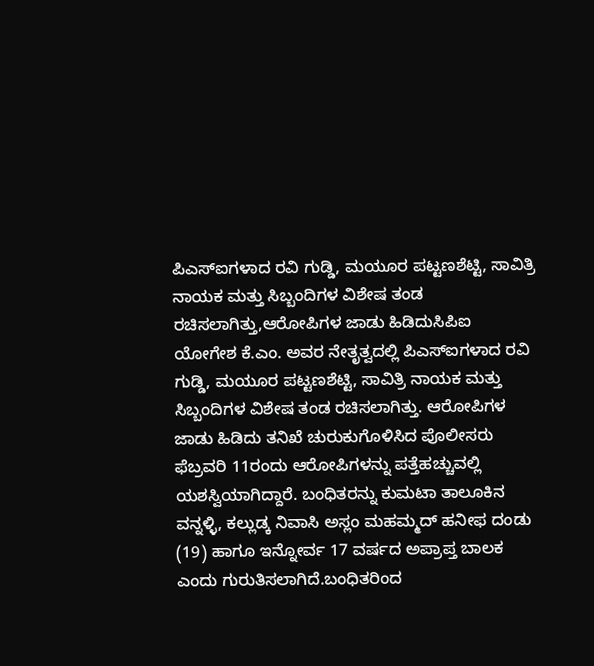ಪಿಎಸ್‌ಐಗಳಾದ ರವಿ ಗುಡ್ಡಿ, ಮಯೂರ ಪಟ್ಟಣಶೆಟ್ಟಿ, ಸಾವಿತ್ರಿ ನಾಯಕ ಮತ್ತು ಸಿಬ್ಬಂದಿಗಳ ವಿಶೇಷ ತಂಡ ರಚಿಸಲಾಗಿತ್ತು,ಆರೋಪಿಗಳ ಜಾಡು ಹಿಡಿದುಸಿಪಿಐ ಯೋಗೇಶ ಕೆ.ಎಂ. ಅವರ ನೇತೃತ್ವದಲ್ಲಿ ಪಿಎಸ್‌ಐಗಳಾದ ರವಿ ಗುಡ್ಡಿ, ಮಯೂರ ಪಟ್ಟಣಶೆಟ್ಟಿ, ಸಾವಿತ್ರಿ ನಾಯಕ ಮತ್ತು ಸಿಬ್ಬಂದಿಗಳ ವಿಶೇಷ ತಂಡ ರಚಿಸಲಾಗಿತ್ತು. ಆರೋಪಿಗಳ ಜಾಡು ಹಿಡಿದು ತನಿಖೆ ಚುರುಕುಗೊಳಿಸಿದ ಪೊಲೀಸರು ಫೆಬ್ರವರಿ 11ರಂದು ಆರೋಪಿಗಳನ್ನು ಪತ್ತೆಹಚ್ಚುವಲ್ಲಿ ಯಶಸ್ವಿಯಾಗಿದ್ದಾರೆ. ಬಂಧಿತರನ್ನು ಕುಮಟಾ ತಾಲೂಕಿನ ವನ್ನಳ್ಳಿ, ಕಲ್ಲುಡ್ಕ ನಿವಾಸಿ ಅಸ್ಲಂ ಮಹಮ್ಮದ್‌ ಹನೀಫ ದಂಡು (19) ಹಾಗೂ ಇನ್ನೋರ್ವ 17 ವರ್ಷದ ಅಪ್ರಾಪ್ತ ಬಾಲಕ ಎಂದು ಗುರುತಿಸಲಾಗಿದೆ.ಬಂಧಿತರಿಂದ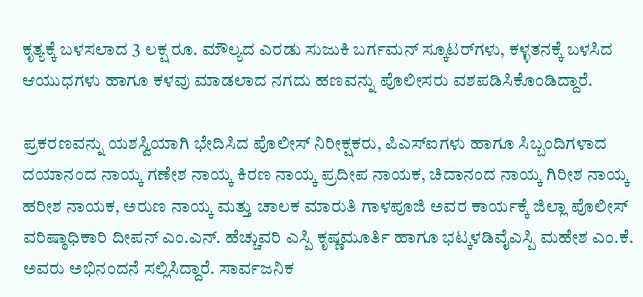ಕೃತ್ಯಕ್ಕೆ ಬಳಸಲಾದ 3 ಲಕ್ಷ ರೂ. ಮೌಲ್ಯದ ಎರಡು ಸುಜುಕಿ ಬರ್ಗಮನ್ ಸ್ಕೂಟರ್‌ಗಳು, ಕಳ್ಳತನಕ್ಕೆ ಬಳಸಿದ ಆಯುಧಗಳು ಹಾಗೂ ಕಳವು ಮಾಡಲಾದ ನಗದು ಹಣವನ್ನು ಪೊಲೀಸರು ವಶಪಡಿಸಿಕೊಂಡಿದ್ದಾರೆ.

ಪ್ರಕರಣವನ್ನು ಯಶಸ್ವಿಯಾಗಿ ಭೇದಿಸಿದ ಪೊಲೀಸ್‌ ನಿರೀಕ್ಷಕರು, ಪಿಎಸ್‌ಐಗಳು ಹಾಗೂ ಸಿಬ್ಬಂದಿಗಳಾದ ದಯಾನಂದ ನಾಯ್ಕ ಗಣೇಶ ನಾಯ್ಕ ಕಿರಣ ನಾಯ್ಕ ಪ್ರದೀಪ ನಾಯಕ, ಚಿದಾನಂದ ನಾಯ್ಕ ಗಿರೀಶ ನಾಯ್ಕ ಹರೀಶ ನಾಯಕ, ಅರುಣ ನಾಯ್ಕ ಮತ್ತು ಚಾಲಕ ಮಾರುತಿ ಗಾಳಪೂಜಿ ಅವರ ಕಾರ್ಯಕ್ಕೆ ಜಿಲ್ಲಾ ಪೊಲೀಸ್‌ ವರಿಷ್ಠಾಧಿಕಾರಿ ದೀಪನ್‌ ಎಂ.ಎನ್‌. ಹೆಚ್ಚುವರಿ ಎಸ್ಪಿ ಕೃಷ್ಣಮೂರ್ತಿ ಹಾಗೂ ಭಟ್ಕಳಡಿವೈಎಸ್ಪಿ ಮಹೇಶ ಎಂ.ಕೆ. ಅವರು ಅಭಿನಂದನೆ ಸಲ್ಲಿಸಿದ್ದಾರೆ. ಸಾರ್ವಜನಿಕ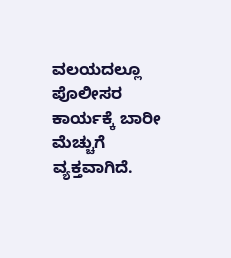ವಲಯದಲ್ಲೂ ಪೊಲೀಸರ ಕಾರ್ಯಕ್ಕೆ ಬಾರೀ ಮೆಚ್ಚುಗೆ ವ್ಯಕ್ತವಾಗಿದೆ.